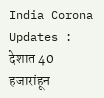India Corona Updates : देशात 40 हजारांहून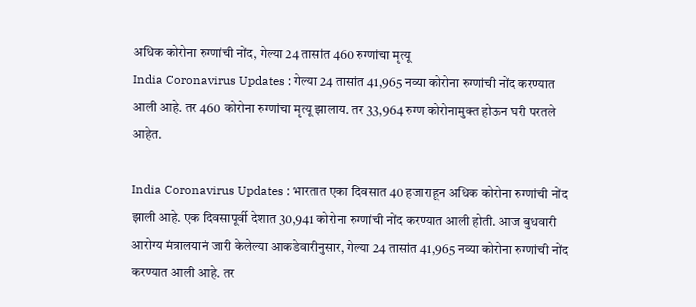अधिक कोरोना रुग्णांची नोंद, गेल्या 24 तासांत 460 रुग्णांचा मृत्यू
India Coronavirus Updates : गेल्या 24 तासांत 41,965 नव्या कोरोना रुग्णांची नोंद करण्यात आली आहे. तर 460 कोरोना रुग्णांचा मृत्यू झालाय. तर 33,964 रुग्ण कोरोनामुक्त होऊन घरी परतले आहेत.

India Coronavirus Updates : भारतात एका दिवसात 40 हजाराहून अधिक कोरोना रुग्णांची नोंद झाली आहे. एक दिवसापूर्वी देशात 30,941 कोरोना रुग्णांची नोंद करण्यात आली होती. आज बुधवारी आरोग्य मंत्रालयानं जारी केलेल्या आकडेवारीनुसार, गेल्या 24 तासांत 41,965 नव्या कोरोना रुग्णांची नोंद करण्यात आली आहे. तर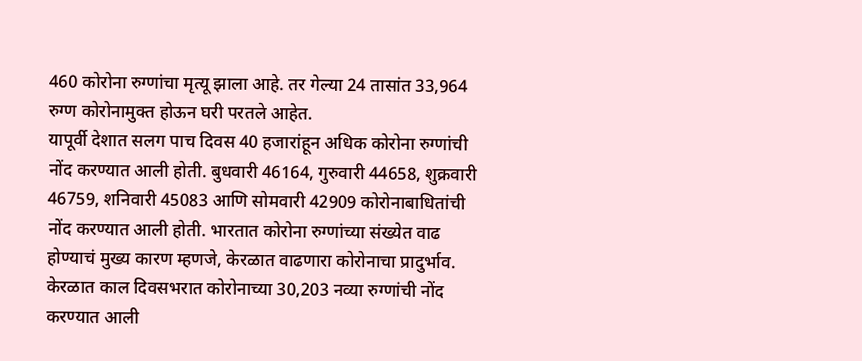460 कोरोना रुग्णांचा मृत्यू झाला आहे. तर गेल्या 24 तासांत 33,964 रुग्ण कोरोनामुक्त होऊन घरी परतले आहेत.
यापूर्वी देशात सलग पाच दिवस 40 हजारांहून अधिक कोरोना रुग्णांची नोंद करण्यात आली होती. बुधवारी 46164, गुरुवारी 44658, शुक्रवारी 46759, शनिवारी 45083 आणि सोमवारी 42909 कोरोनाबाधितांची नोंद करण्यात आली होती. भारतात कोरोना रुग्णांच्या संख्येत वाढ होण्याचं मुख्य कारण म्हणजे, केरळात वाढणारा कोरोनाचा प्रादुर्भाव. केरळात काल दिवसभरात कोरोनाच्या 30,203 नव्या रुग्णांची नोंद करण्यात आली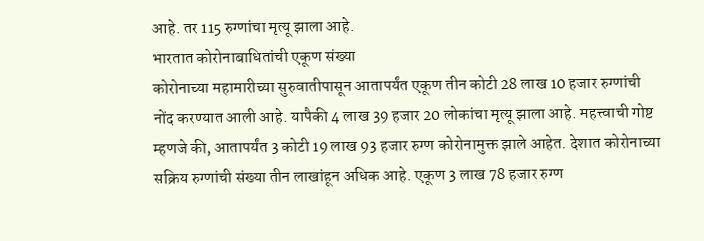आहे. तर 115 रुग्णांचा मृत्यू झाला आहे.
भारतात कोरोनाबाधितांची एकूण संख्या
कोरोनाच्या महामारीच्या सुरुवातीपासून आतापर्यंत एकूण तीन कोटी 28 लाख 10 हजार रुग्णांची नोंद करण्यात आली आहे. यापैकी 4 लाख 39 हजार 20 लोकांचा मृत्यू झाला आहे. महत्त्वाची गोष्ट म्हणजे की, आतापर्यंत 3 कोटी 19 लाख 93 हजार रुग्ण कोरोनामुक्त झाले आहेत. देशात कोरोनाच्या सक्रिय रुग्णांची संख्या तीन लाखांहून अधिक आहे. एकूण 3 लाख 78 हजार रुग्ण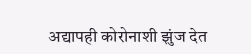अद्यापही कोरोनाशी झुंज देत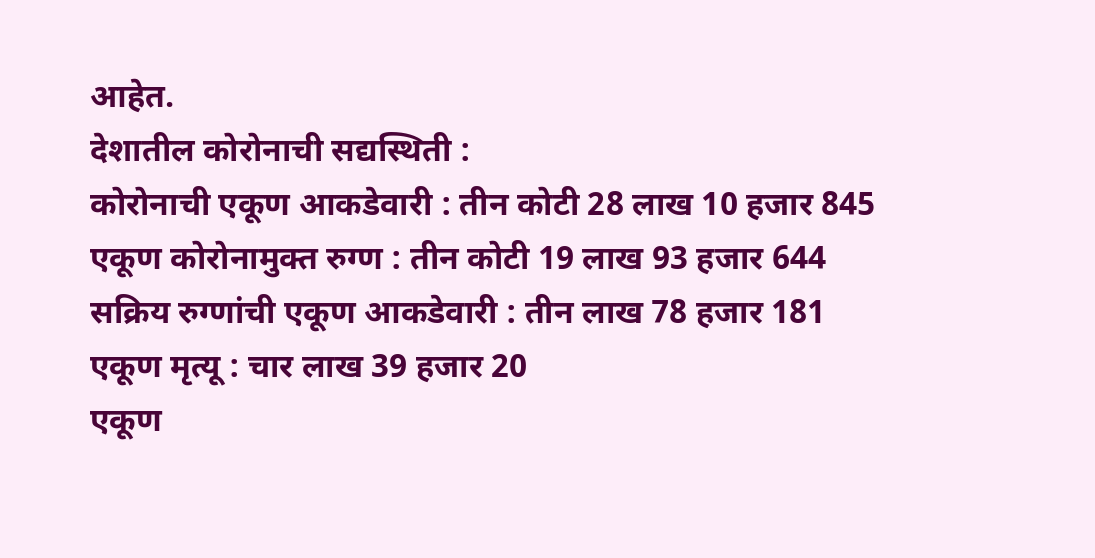आहेत.
देशातील कोरोनाची सद्यस्थिती :
कोरोनाची एकूण आकडेवारी : तीन कोटी 28 लाख 10 हजार 845
एकूण कोरोनामुक्त रुग्ण : तीन कोटी 19 लाख 93 हजार 644
सक्रिय रुग्णांची एकूण आकडेवारी : तीन लाख 78 हजार 181
एकूण मृत्यू : चार लाख 39 हजार 20
एकूण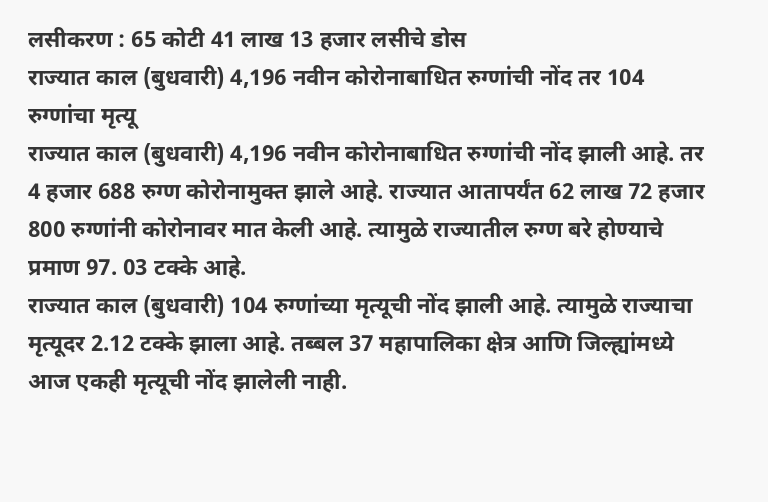लसीकरण : 65 कोटी 41 लाख 13 हजार लसीचे डोस
राज्यात काल (बुधवारी) 4,196 नवीन कोरोनाबाधित रुग्णांची नोंद तर 104 रुग्णांचा मृत्यू
राज्यात काल (बुधवारी) 4,196 नवीन कोरोनाबाधित रुग्णांची नोंद झाली आहे. तर 4 हजार 688 रुग्ण कोरोनामुक्त झाले आहे. राज्यात आतापर्यंत 62 लाख 72 हजार 800 रुग्णांनी कोरोनावर मात केली आहे. त्यामुळे राज्यातील रुग्ण बरे होण्याचे प्रमाण 97. 03 टक्के आहे.
राज्यात काल (बुधवारी) 104 रुग्णांच्या मृत्यूची नोंद झाली आहे. त्यामुळे राज्याचा मृत्यूदर 2.12 टक्के झाला आहे. तब्बल 37 महापालिका क्षेत्र आणि जिल्ह्यांमध्ये आज एकही मृत्यूची नोंद झालेली नाही.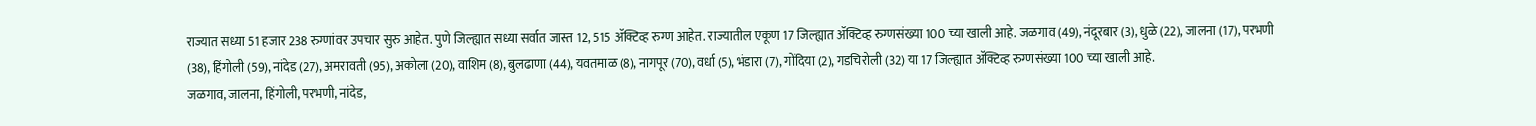राज्यात सध्या 51 हजार 238 रुग्णांवर उपचार सुरु आहेत. पुणे जिल्ह्यात सध्या सर्वात जास्त 12, 515 ॲक्टिव्ह रुग्ण आहेत. राज्यातील एकूण 17 जिल्ह्यात ॲक्टिव्ह रुग्णसंख्या 100 च्या खाली आहे. जळगाव (49), नंदूरबार (3), धुळे (22), जालना (17), परभणी (38), हिंगोली (59), नांदेड (27), अमरावती (95), अकोला (20), वाशिम (8), बुलढाणा (44), यवतमाळ (8), नागपूर (70), वर्धा (5), भंडारा (7), गोंदिया (2), गडचिरोली (32) या 17 जिल्ह्यात ॲक्टिव्ह रुग्णसंख्या 100 च्या खाली आहे.
जळगाव, जालना, हिंगोली, परभणी, नांदेड,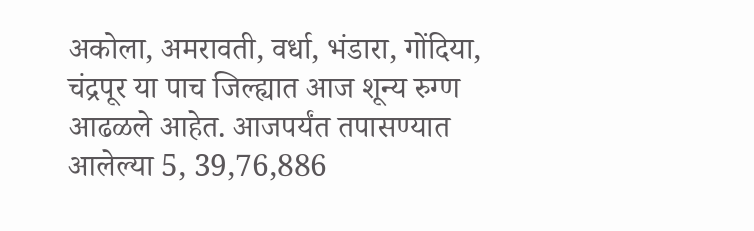अकोला, अमरावती, वर्धा, भंडारा, गोंदिया, चंद्रपूर या पाच जिल्ह्यात आज शून्य रुग्ण आढळले आहेत. आजपर्यंत तपासण्यात आलेल्या 5, 39,76,886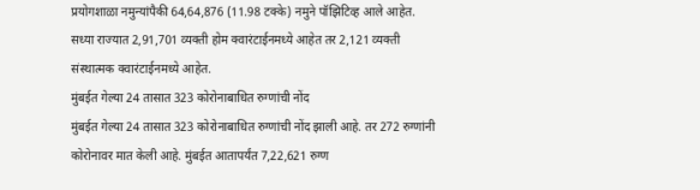प्रयोगशाळा नमुन्यांपैकी 64,64,876 (11.98 टक्के) नमुने पॉझिटिव्ह आले आहेत. सध्या राज्यात 2,91,701 व्यक्ती होम क्वारंटाईनमध्ये आहेत तर 2,121 व्यक्ती संस्थात्मक क्वारंटाईनमध्ये आहेत.
मुंबईत गेल्या 24 तासात 323 कोरोनाबाधित रुग्णांची नोंद
मुंबईत गेल्या 24 तासात 323 कोरोनाबाधित रुग्णांची नोंद झाली आहे. तर 272 रुग्णांनी कोरोनावर मात केली आहे. मुंबईत आतापर्यंत 7,22,621 रुग्ण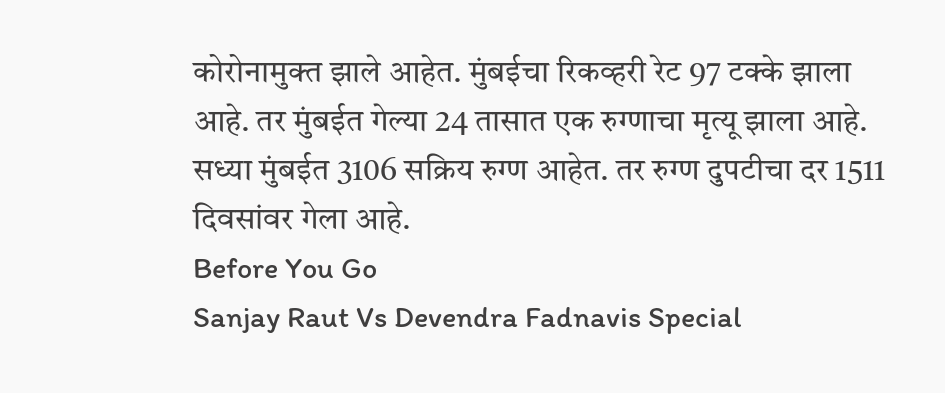कोरोनामुक्त झाले आहेत. मुंबईचा रिकव्हरी रेट 97 टक्के झाला आहे. तर मुंबईत गेल्या 24 तासात एक रुग्णाचा मृत्यू झाला आहे. सध्या मुंबईत 3106 सक्रिय रुग्ण आहेत. तर रुग्ण दुपटीचा दर 1511 दिवसांवर गेला आहे.
Before You Go
Sanjay Raut Vs Devendra Fadnavis Special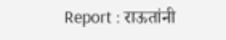Report : राऊतांनी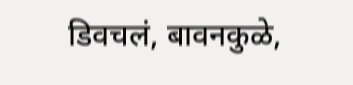डिवचलं, बावनकुळे,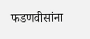फडणवीसांना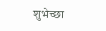शुभेच्छा